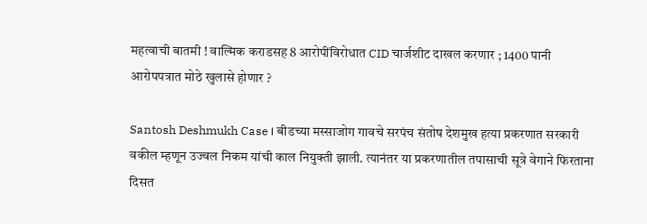महत्वाची बातमी ! वाल्मिक कराडसह 8 आरोपींविरोधात CID चार्जशीट दाखल करणार ; 1400 पानी आरोपपत्रात मोठे खुलासे होणार ?

Santosh Deshmukh Case । बीडच्या मस्साजोग गावचे सरपंच संतोष देशमुख हत्या प्रकरणात सरकारी वकील म्हणून उज्वल निकम यांची काल नियुक्ती झाली. त्यानंतर या प्रकरणातील तपासाची सूत्रे वेगाने फिरताना दिसत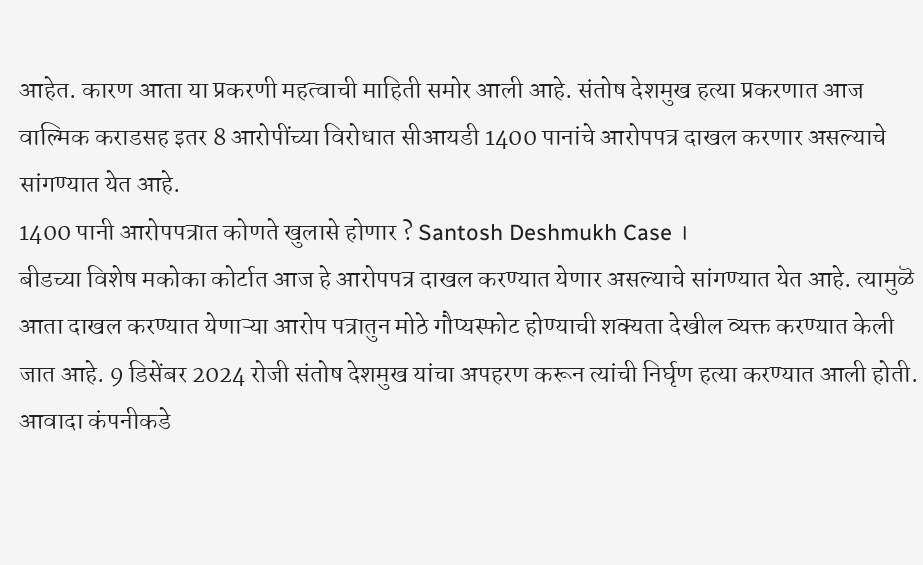आहेत. कारण आता या प्रकरणी महत्वाची माहिती समोर आली आहे. संतोष देशमुख हत्या प्रकरणात आज वाल्मिक कराडसह इतर 8 आरोपींच्या विरोधात सीआयडी 1400 पानांचे आरोपपत्र दाखल करणार असल्याचे सांगण्यात येत आहे.
1400 पानी आरोपपत्रात कोणते खुलासे होणार ? Santosh Deshmukh Case ।
बीडच्या विशेष मकोका कोर्टात आज हे आरोपपत्र दाखल करण्यात येणार असल्याचे सांगण्यात येत आहे. त्यामुळॆ आता दाखल करण्यात येणाऱ्या आरोप पत्रातुन मोठे गौप्यस्फोट होण्याची शक्यता देखील व्यक्त करण्यात केली जात आहे. 9 डिसेंबर 2024 रोजी संतोष देशमुख यांचा अपहरण करून त्यांची निर्घृण हत्या करण्यात आली होती. आवादा कंपनीकडे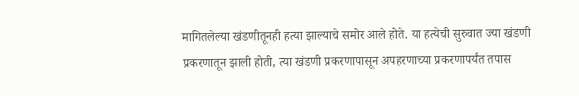मागितलेल्या खंडणीतूनही हत्या झाल्याचे समोर आले होते. या हत्येची सुरुवात ज्या खंडणी प्रकरणातून झाली होती, त्या खंडणी प्रकरणापासून अपहरणाच्या प्रकरणापर्यंत तपास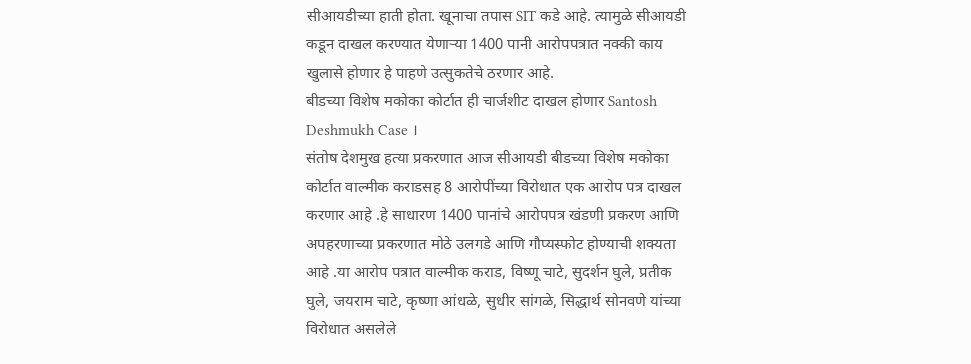सीआयडीच्या हाती होता. खूनाचा तपास SIT कडे आहे. त्यामुळे सीआयडी कडून दाखल करण्यात येणाऱ्या 1400 पानी आरोपपत्रात नक्की काय खुलासे होणार हे पाहणे उत्सुकतेचे ठरणार आहे.
बीडच्या विशेष मकोका कोर्टात ही चार्जशीट दाखल होणार Santosh Deshmukh Case ।
संतोष देशमुख हत्या प्रकरणात आज सीआयडी बीडच्या विशेष मकोका कोर्टात वाल्मीक कराडसह 8 आरोपींच्या विरोधात एक आरोप पत्र दाखल करणार आहे .हे साधारण 1400 पानांचे आरोपपत्र खंडणी प्रकरण आणि अपहरणाच्या प्रकरणात मोठे उलगडे आणि गौप्यस्फोट होण्याची शक्यता आहे .या आरोप पत्रात वाल्मीक कराड, विष्णू चाटे, सुदर्शन घुले, प्रतीक घुले, जयराम चाटे, कृष्णा आंधळे, सुधीर सांगळे, सिद्धार्थ सोनवणे यांच्या विरोधात असलेले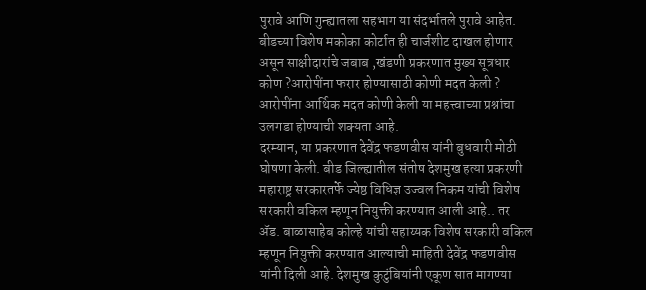पुरावे आणि गुन्ह्यातला सहभाग या संदर्भातले पुरावे आहेत. बीडच्या विशेष मकोका कोर्टात ही चार्जशीट दाखल होणार असून साक्षीदारांचे जबाब ,खंडणी प्रकरणात मुख्य सूत्रधार कोण ?आरोपींना फरार होण्यासाठी कोणी मदत केली ? आरोपींना आर्थिक मदत कोणी केली या महत्त्वाच्या प्रश्नांचा उलगडा होण्याची शक्यता आहे.
दरम्यान, या प्रकरणात देवेंद्र फडणवीस यांनी बुधवारी मोठी घोषणा केली. बीड जिल्ह्यातील संतोष देशमुख हत्या प्रकरणी महाराष्ट्र सरकारतर्फे ज्येष्ठ विधिज्ञ उज्वल निकम यांची विशेष सरकारी वकिल म्हणून नियुक्ती करण्यात आली आहे.. तर ॲड. बाळासाहेब कोल्हे यांची सहाय्यक विशेष सरकारी वकिल म्हणून नियुक्ती करण्यात आल्याची माहिती देवेंद्र फडणवीस यांनी दिली आहे. देशमुख कुटुंबियांनी एकूण सात मागण्या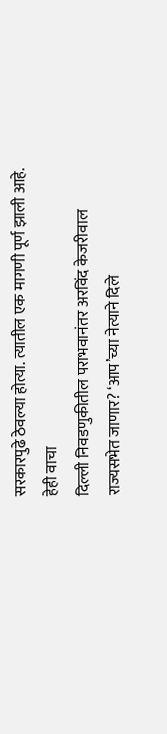सरकारपुढे ठेवल्या होत्या. त्यातील एक मागणी पूर्ण झाली आहे.
हेही वाचा
दिल्ली निवडणुकीतील पराभवानंतर अरविंद केजरीवाल राज्यसभेत जाणार? ‘आप’च्या नेत्याने दिले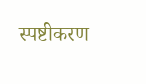स्पष्टीकरण